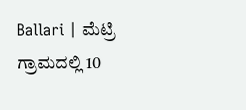Ballari | ಮೆಟ್ರಿ ಗ್ರಾಮದಲ್ಲಿ 10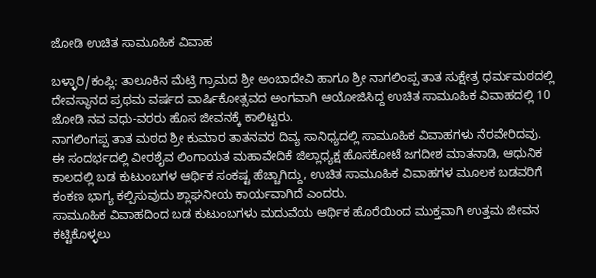ಜೋಡಿ ಉಚಿತ ಸಾಮೂಹಿಕ ವಿವಾಹ

ಬಳ್ಳಾರಿ/ಕಂಪ್ಲಿ: ತಾಲೂಕಿನ ಮೆಟ್ರಿ ಗ್ರಾಮದ ಶ್ರೀ ಅಂಬಾದೇವಿ ಹಾಗೂ ಶ್ರೀ ನಾಗಲಿಂಪ್ಪ ತಾತ ಸುಕ್ಷೇತ್ರ ಧರ್ಮಮಠದಲ್ಲಿ ದೇವಸ್ಥಾನದ ಪ್ರಥಮ ವರ್ಷದ ವಾರ್ಷಿಕೋತ್ಸವದ ಅಂಗವಾಗಿ ಆಯೋಜಿಸಿದ್ದ ಉಚಿತ ಸಾಮೂಹಿಕ ವಿವಾಹದಲ್ಲಿ 10 ಜೋಡಿ ನವ ವಧು-ವರರು ಹೊಸ ಜೀವನಕ್ಕೆ ಕಾಲಿಟ್ಟರು.
ನಾಗಲಿಂಗಪ್ಪ ತಾತ ಮಠದ ಶ್ರೀ ಕುಮಾರ ತಾತನವರ ದಿವ್ಯ ಸಾನಿಧ್ಯದಲ್ಲಿ ಸಾಮೂಹಿಕ ವಿವಾಹಗಳು ನೆರವೇರಿದವು.
ಈ ಸಂದರ್ಭದಲ್ಲಿ ವೀರಶೈವ ಲಿಂಗಾಯತ ಮಹಾವೇದಿಕೆ ಜಿಲ್ಲಾಧ್ಯಕ್ಷ ಹೊಸಕೋಟೆ ಜಗದೀಶ ಮಾತನಾಡಿ, ಆಧುನಿಕ ಕಾಲದಲ್ಲಿ ಬಡ ಕುಟುಂಬಗಳ ಆರ್ಥಿಕ ಸಂಕಷ್ಟ ಹೆಚ್ಚಾಗಿದ್ದು, ಉಚಿತ ಸಾಮೂಹಿಕ ವಿವಾಹಗಳ ಮೂಲಕ ಬಡವರಿಗೆ ಕಂಕಣ ಭಾಗ್ಯ ಕಲ್ಪಿಸುವುದು ಶ್ಲಾಘನೀಯ ಕಾರ್ಯವಾಗಿದೆ ಎಂದರು.
ಸಾಮೂಹಿಕ ವಿವಾಹದಿಂದ ಬಡ ಕುಟುಂಬಗಳು ಮದುವೆಯ ಆರ್ಥಿಕ ಹೊರೆಯಿಂದ ಮುಕ್ತವಾಗಿ ಉತ್ತಮ ಜೀವನ ಕಟ್ಟಿಕೊಳ್ಳಲು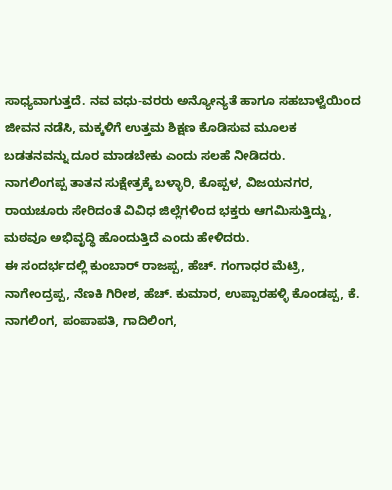ಸಾಧ್ಯವಾಗುತ್ತದೆ. ನವ ವಧು-ವರರು ಅನ್ಯೋನ್ಯತೆ ಹಾಗೂ ಸಹಬಾಳ್ವೆಯಿಂದ ಜೀವನ ನಡೆಸಿ, ಮಕ್ಕಳಿಗೆ ಉತ್ತಮ ಶಿಕ್ಷಣ ಕೊಡಿಸುವ ಮೂಲಕ ಬಡತನವನ್ನು ದೂರ ಮಾಡಬೇಕು ಎಂದು ಸಲಹೆ ನೀಡಿದರು.
ನಾಗಲಿಂಗಪ್ಪ ತಾತನ ಸುಕ್ಷೇತ್ರಕ್ಕೆ ಬಳ್ಳಾರಿ, ಕೊಪ್ಪಳ, ವಿಜಯನಗರ, ರಾಯಚೂರು ಸೇರಿದಂತೆ ವಿವಿಧ ಜಿಲ್ಲೆಗಳಿಂದ ಭಕ್ತರು ಆಗಮಿಸುತ್ತಿದ್ದು, ಮಠವೂ ಅಭಿವೃದ್ಧಿ ಹೊಂದುತ್ತಿದೆ ಎಂದು ಹೇಳಿದರು.
ಈ ಸಂದರ್ಭದಲ್ಲಿ ಕುಂಬಾರ್ ರಾಜಪ್ಪ, ಹೆಚ್. ಗಂಗಾಧರ ಮೆಟ್ರಿ, ನಾಗೇಂದ್ರಪ್ಪ, ನೆಣಕಿ ಗಿರೀಶ, ಹೆಚ್. ಕುಮಾರ, ಉಪ್ಪಾರಹಳ್ಳಿ ಕೊಂಡಪ್ಪ, ಕೆ. ನಾಗಲಿಂಗ, ಪಂಪಾಪತಿ, ಗಾದಿಲಿಂಗ,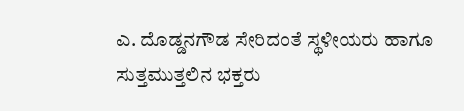ಎ. ದೊಡ್ಡನಗೌಡ ಸೇರಿದಂತೆ ಸ್ಥಳೀಯರು ಹಾಗೂ ಸುತ್ತಮುತ್ತಲಿನ ಭಕ್ತರು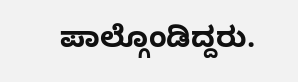ಪಾಲ್ಗೊಂಡಿದ್ದರು.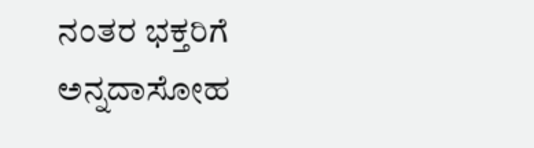ನಂತರ ಭಕ್ತರಿಗೆ ಅನ್ನದಾಸೋಹ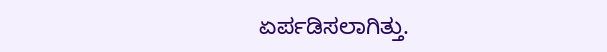ಏರ್ಪಡಿಸಲಾಗಿತ್ತು.